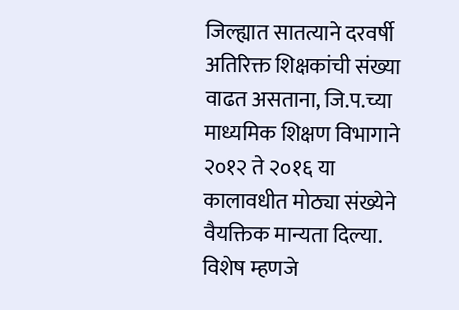जिल्ह्यात सातत्याने दरवर्षी अतिरिक्त शिक्षकांची संख्या वाढत असताना, जि.प.च्या माध्यमिक शिक्षण विभागाने २०१२ ते २०१६ या कालावधीत मोठ्या संख्येने वैयक्तिक मान्यता दिल्या. विशेष म्हणजे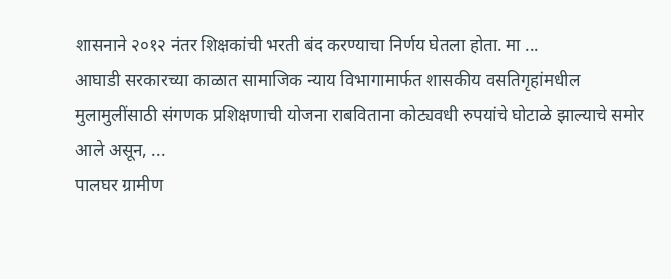शासनाने २०१२ नंतर शिक्षकांची भरती बंद करण्याचा निर्णय घेतला होता. मा ...
आघाडी सरकारच्या काळात सामाजिक न्याय विभागामार्फत शासकीय वसतिगृहांमधील मुलामुलींसाठी संगणक प्रशिक्षणाची योजना राबविताना कोट्यवधी रुपयांचे घोटाळे झाल्याचे समोर आले असून, ...
पालघर ग्रामीण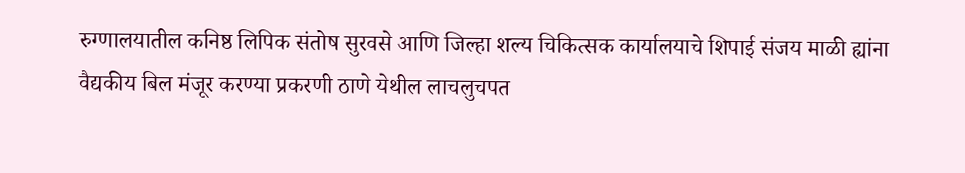रुग्णालयातील कनिष्ठ लिपिक संतोष सुरवसे आणि जिल्हा शल्य चिकित्सक कार्यालयाचे शिपाई संजय माळी ह्यांना वैद्यकीय बिल मंजूर करण्या प्रकरणी ठाणे येथील लाचलुचपत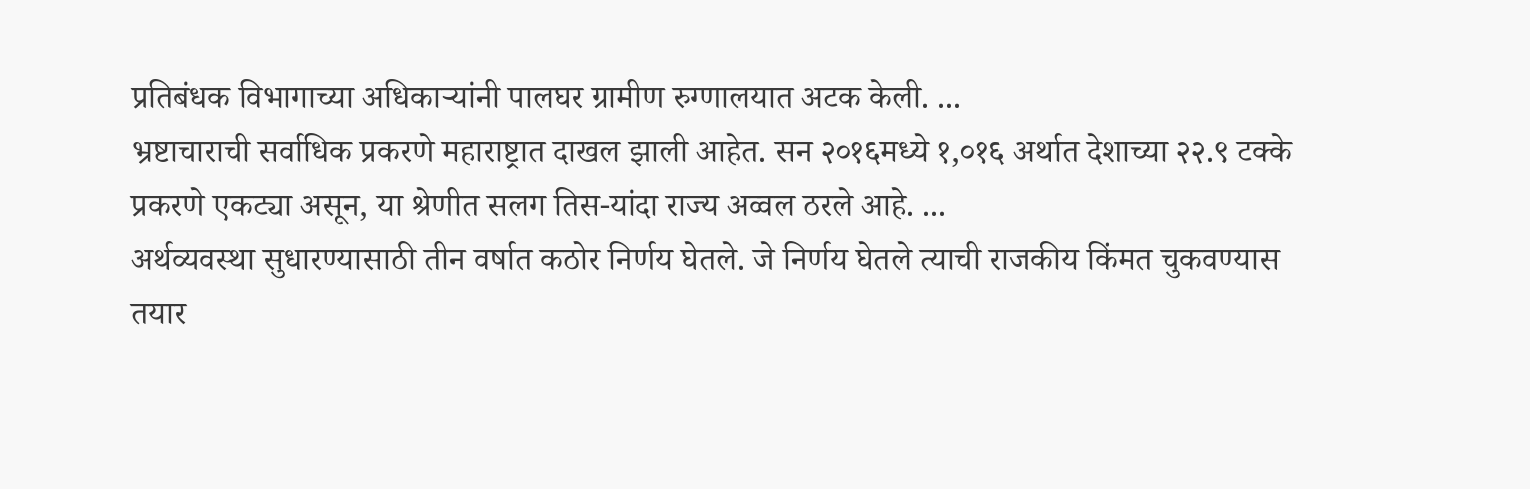प्रतिबंधक विभागाच्या अधिकाऱ्यांनी पालघर ग्रामीण रुग्णालयात अटक केली. ...
भ्रष्टाचाराची सर्वाधिक प्रकरणे महाराष्ट्रात दाखल झाली आहेत. सन २०१६मध्ये १,०१६ अर्थात देशाच्या २२.९ टक्के प्रकरणे एकट्या असून, या श्रेणीत सलग तिस-यांदा राज्य अव्वल ठरले आहे. ...
अर्थव्यवस्था सुधारण्यासाठी तीन वर्षात कठोर निर्णय घेतले. जे निर्णय घेतले त्याची राजकीय किंमत चुकवण्यास तयार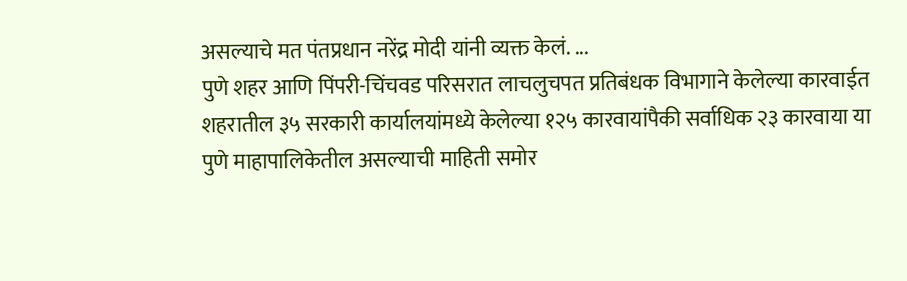असल्याचे मत पंतप्रधान नरेंद्र मोदी यांनी व्यक्त केलं. ...
पुणे शहर आणि पिंपरी-चिंचवड परिसरात लाचलुचपत प्रतिबंधक विभागाने केलेल्या कारवाईत शहरातील ३५ सरकारी कार्यालयांमध्ये केलेल्या १२५ कारवायांपैकी सर्वाधिक २३ कारवाया या पुणे माहापालिकेतील असल्याची माहिती समोर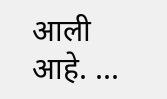आली आहे. ...